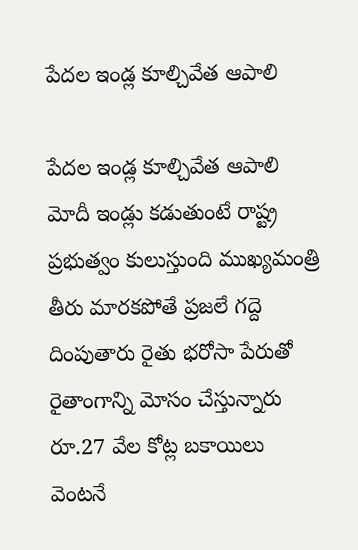పేదల ఇండ్ల కూల్చివేత ఆపాలి

పేదల ఇండ్ల కూల్చివేత ఆపాలి మోదీ ఇండ్లు క‌డుతుంటే రాష్ట్ర ప్ర‌భుత్వం కులుస్తుంది ముఖ్య‌మంత్రి తీరు మారకపోతే ప్రజలే గద్దె దింపుతారు రైతు భరోసా పేరుతో రైతాంగాన్ని మోసం చేస్తున్నారు రూ.27 వేల కోట్ల బకాయిలు వెంటనే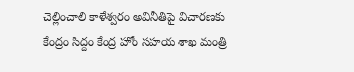చెల్లించాలి కాళేశ్వరం అవినీతిపై విచారణకు కేంద్రం సిద్దం కేంద్ర హోం స‌హ‌య శాఖ మంత్రి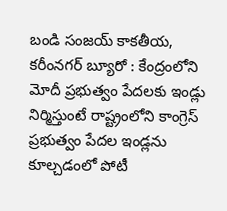బండి సంజయ్ కాకతీయ, కరీంనగర్ బ్యూరో : కేంద్రంలోని మోదీ ప్రభుత్వం పేదలకు ఇండ్లు నిర్మిస్తుంటే రాష్ట్రంలోని కాంగ్రెస్ ప్రభుత్వం పేదల ఇండ్లను కూల్చడంలో పోటీ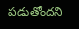పడుతోందని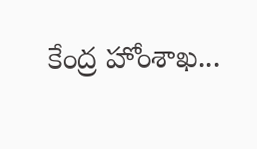కేంద్ర హోంశాఖ...